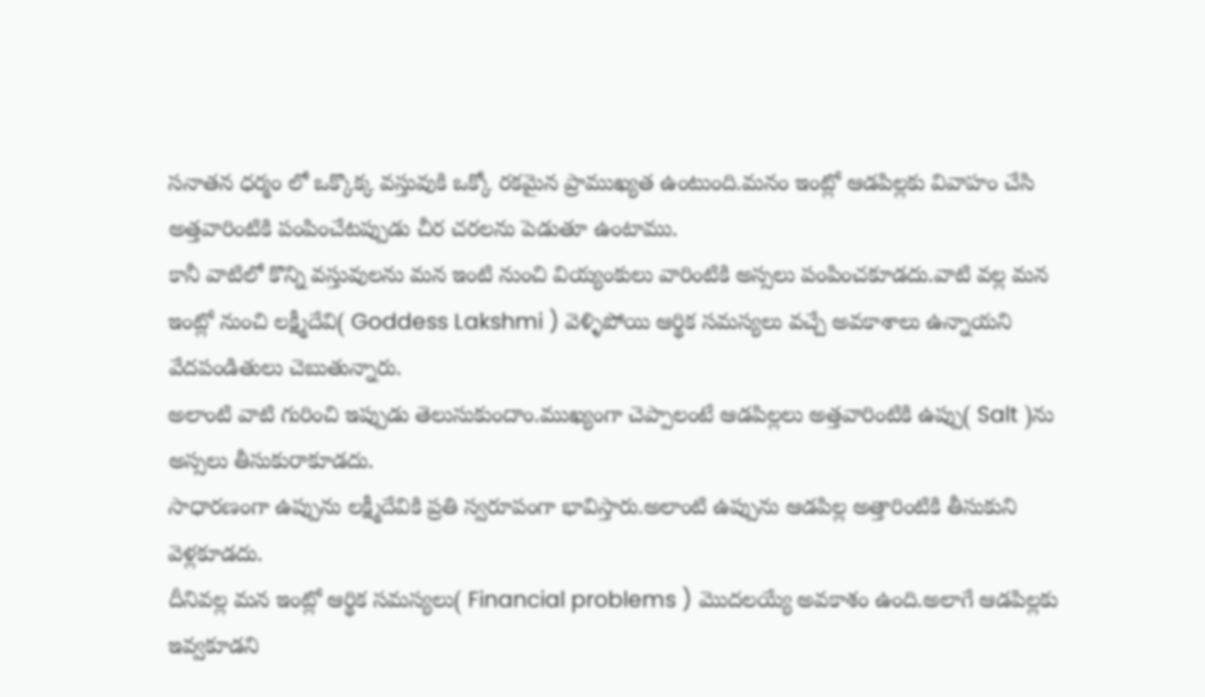సనాతన ధర్మం లో ఒక్కొక్క వస్తువుకి ఒక్కో రకమైన ప్రాముఖ్యత ఉంటుంది.మనం ఇంట్లో ఆడపిల్లకు వివాహం చేసి అత్తవారింటికి పంపించేటప్పుడు చీర చరలను పెడుతూ ఉంటాము.
కానీ వాటిలో కొన్ని వస్తువులను మన ఇంటి నుంచి వియ్యంకులు వారింటికి అస్సలు పంపించకూడదు.వాటి వల్ల మన ఇంట్లో నుంచి లక్ష్మీదేవి( Goddess Lakshmi ) వెళ్ళిపోయి ఆర్థిక సమస్యలు వచ్చే అవకాశాలు ఉన్నాయని వేదపండితులు చెబుతున్నారు.
అలాంటి వాటి గురించి ఇప్పుడు తెలుసుకుందాం.ముఖ్యంగా చెప్పాలంటే ఆడపిల్లలు అత్తవారింటికి ఉప్పు( Salt )ను అస్సలు తీసుకురాకూడదు.
సాధారణంగా ఉప్పును లక్ష్మీదేవికి ప్రతి స్వరూపంగా భావిస్తారు.అలాంటి ఉప్పును ఆడపిల్ల అత్తారింటికి తీసుకుని వెళ్లకూడదు.
దీనివల్ల మన ఇంట్లో ఆర్థిక సమస్యలు( Financial problems ) మొదలయ్యే అవకాశం ఉంది.అలాగే ఆడపిల్లకు ఇవ్వకూడని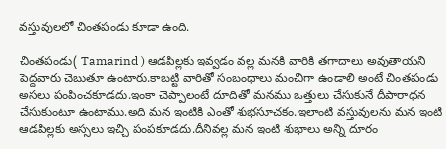వస్తువులలో చింతపండు కూడా ఉంది.

చింతపండు( Tamarind ) ఆడపిల్లకు ఇవ్వడం వల్ల మనకి వారికి తగాదాలు అవుతాయని పెద్దవారు చెబుతూ ఉంటారు.కాబట్టి వారితో సంబంధాలు మంచిగా ఉండాలి అంటే చింతపండు అసలు పంపించకూడదు.ఇంకా చెప్పాలంటే దూదితో మనము ఒత్తులు చేసుకునే దీపారాధన చేసుకుంటూ ఉంటాము.అది మన ఇంటికి ఎంతో శుభసూచకం.ఇలాంటి వస్తువులను మన ఇంటి ఆడపిల్లకు అస్సలు ఇచ్చి పంపకూడదు.దీనివల్ల మన ఇంటి శుభాలు అన్ని దూరం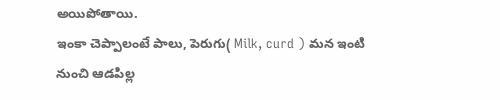అయిపోతాయి.
ఇంకా చెప్పాలంటే పాలు, పెరుగు( Milk, curd ) మన ఇంటి నుంచి ఆడపిల్ల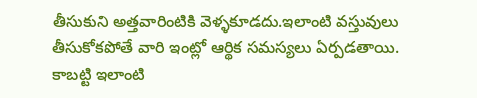తీసుకుని అత్తవారింటికి వెళ్ళకూడదు.ఇలాంటి వస్తువులు తీసుకోకపోతే వారి ఇంట్లో ఆర్థిక సమస్యలు ఏర్పడతాయి.
కాబట్టి ఇలాంటి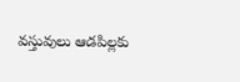వస్తువులు ఆడపిల్లకు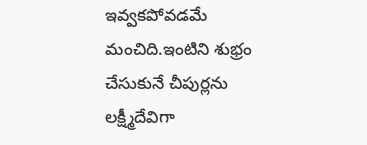ఇవ్వకపోవడమే మంచిది.ఇంటిని శుభ్రం చేసుకునే చీపుర్లను లక్ష్మీదేవిగా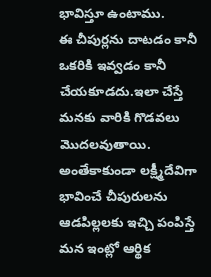భావిస్తూ ఉంటాము.
ఈ చీపుర్లను దాటడం కానీ ఒకరికి ఇవ్వడం కానీ చేయకూడదు.ఇలా చేస్తే మనకు వారికి గొడవలు మొదలవుతాయి.
అంతేకాకుండా లక్ష్మీదేవిగా భావించే చీపురులను ఆడపిల్లలకు ఇచ్చి పంపిస్తే మన ఇంట్లో ఆర్థిక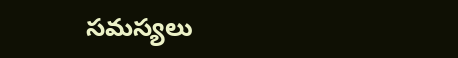సమస్యలు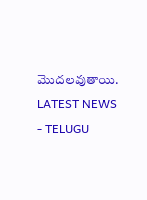మొదలవుతాయి.
LATEST NEWS - TELUGU